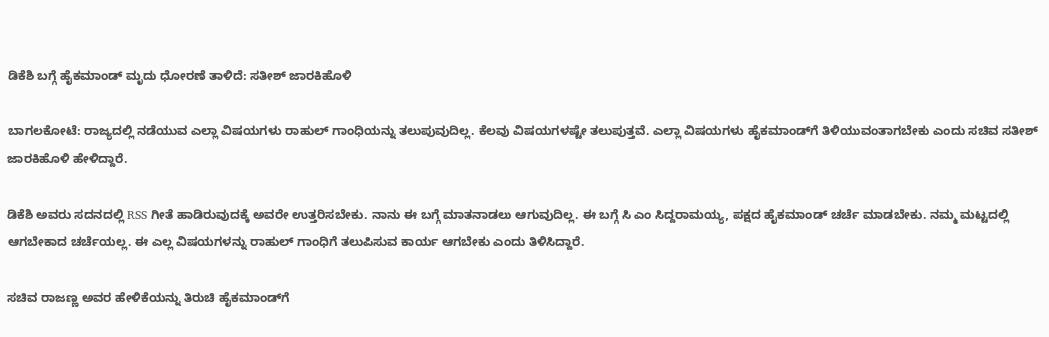ಡಿಕೆಶಿ ಬಗ್ಗೆ ಹೈಕಮಾಂಡ್‌ ಮೃದು ಧೋರಣೆ ತಾಳಿದೆ: ಸತೀಶ್ ಜಾರಕಿಹೊಳಿ

ಬಾಗಲಕೋಟೆ: ರಾಜ್ಯದಲ್ಲಿ ನಡೆಯುವ ಎಲ್ಲಾ ವಿಷಯಗಳು ರಾಹುಲ್ ಗಾಂಧಿಯನ್ನು ತಲುಪುವುದಿಲ್ಲ. ಕೆಲವು ವಿಷಯಗಳಷ್ಟೇ ತಲುಪುತ್ತವೆ. ಎಲ್ಲಾ ವಿಷಯಗಳು ಹೈಕಮಾಂಡ್‌ಗೆ ತಿಳಿಯುವಂತಾಗಬೇಕು ಎಂದು ಸಚಿವ ಸತೀಶ್ ಜಾರಕಿಹೊಳಿ ಹೇಳಿದ್ದಾರೆ.

ಡಿಕೆಶಿ ಅವರು ಸದನದಲ್ಲಿ RSS ಗೀತೆ ಹಾಡಿರುವುದಕ್ಕೆ ಅವರೇ ಉತ್ತರಿಸಬೇಕು. ನಾನು ಈ ಬಗ್ಗೆ ಮಾತನಾಡಲು ಆಗುವುದಿಲ್ಲ. ಈ ಬಗ್ಗೆ ಸಿ ಎಂ ಸಿದ್ದರಾಮಯ್ಯ, ಪಕ್ಷದ ಹೈಕಮಾಂಡ್ ಚರ್ಚೆ ಮಾಡಬೇಕು. ನಮ್ಮ ಮಟ್ಟದಲ್ಲಿ ಆಗಬೇಕಾದ ಚರ್ಚೆಯಲ್ಲ. ಈ ಎಲ್ಲ ವಿಷಯಗಳನ್ನು ರಾಹುಲ್ ಗಾಂಧಿಗೆ ತಲುಪಿಸುವ ಕಾರ್ಯ ಆಗಬೇಕು ಎಂದು ತಿಳಿಸಿದ್ದಾರೆ.

ಸಚಿವ ರಾಜಣ್ಣ ಅವರ ಹೇಳಿಕೆಯನ್ನು ತಿರುಚಿ ಹೈಕಮಾಂಡ್‌ಗೆ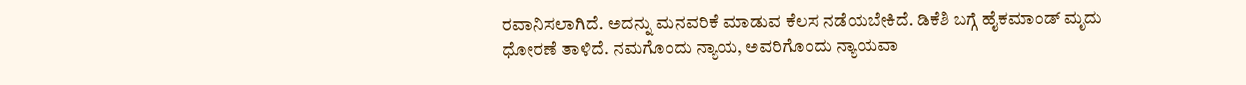ರವಾನಿಸಲಾಗಿದೆ. ಅದನ್ನು ಮನವರಿಕೆ ಮಾಡುವ ಕೆಲಸ ನಡೆಯಬೇಕಿದೆ. ಡಿಕೆಶಿ ಬಗ್ಗೆ ಹೈಕಮಾಂಡ್ ಮೃದು ಧೋರಣೆ ತಾಳಿದೆ. ನಮಗೊಂದು ನ್ಯಾಯ, ಅವರಿಗೊಂದು ‌ನ್ಯಾಯವಾ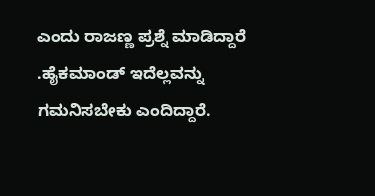ಎಂದು ರಾಜಣ್ಣ ಪ್ರಶ್ನೆ ಮಾಡಿದ್ದಾರೆ .ಹೈಕಮಾಂಡ್ ಇದೆಲ್ಲವನ್ನು ಗಮನಿಸಬೇಕು ಎಂದಿದ್ದಾರೆ.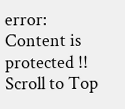error: Content is protected !!
Scroll to Top